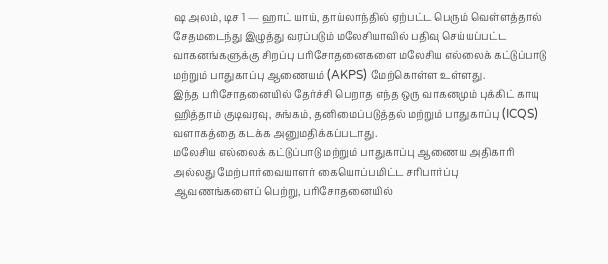ஷ அலம், டிச 1 — ஹாட் யாய், தாய்லாந்தில் ஏற்பட்ட பெரும் வெள்ளத்தால் சேதமடைந்து இழுத்து வரப்படும் மலேசியாவில் பதிவு செய்யப்பட்ட வாகனங்களுக்கு சிறப்பு பரிசோதனைகளை மலேசிய எல்லைக் கட்டுப்பாடு மற்றும் பாதுகாப்பு ஆணையம் (AKPS) மேற்கொள்ள உள்ளது.
இந்த பரிசோதனையில் தேர்ச்சி பெறாத எந்த ஒரு வாகனமும் புக்கிட் காயு ஹித்தாம் குடிவரவு, சுங்கம், தனிமைப்படுத்தல் மற்றும் பாதுகாப்பு (ICQS) வளாகத்தை கடக்க அனுமதிக்கப்படாது.
மலேசிய எல்லைக் கட்டுப்பாடு மற்றும் பாதுகாப்பு ஆணைய அதிகாரி அல்லது மேற்பார்வையாளர் கையொப்பமிட்ட சரிபார்ப்பு ஆவணங்களைப் பெற்று, பரிசோதனையில்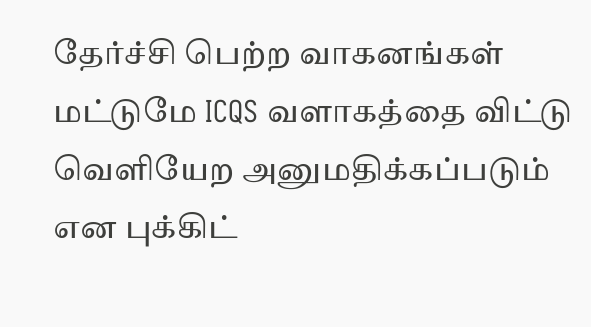தேர்ச்சி பெற்ற வாகனங்கள் மட்டுமே ICQS வளாகத்தை விட்டு வெளியேற அனுமதிக்கப்படும் என புக்கிட்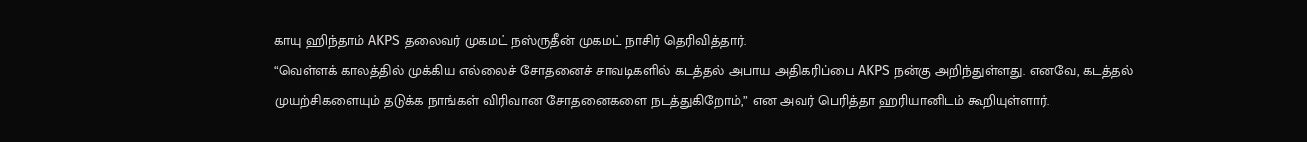காயு ஹிந்தாம் AKPS தலைவர் முகமட் நஸ்ருதீன் முகமட் நாசிர் தெரிவித்தார்.
“வெள்ளக் காலத்தில் முக்கிய எல்லைச் சோதனைச் சாவடிகளில் கடத்தல் அபாய அதிகரிப்பை AKPS நன்கு அறிந்துள்ளது. எனவே, கடத்தல் முயற்சிகளையும் தடுக்க நாங்கள் விரிவான சோதனைகளை நடத்துகிறோம்,” என அவர் பெரித்தா ஹரியானிடம் கூறியுள்ளார்.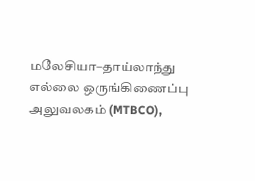மலேசியா–தாய்லாந்து எல்லை ஒருங்கிணைப்பு அலுவலகம் (MTBCO),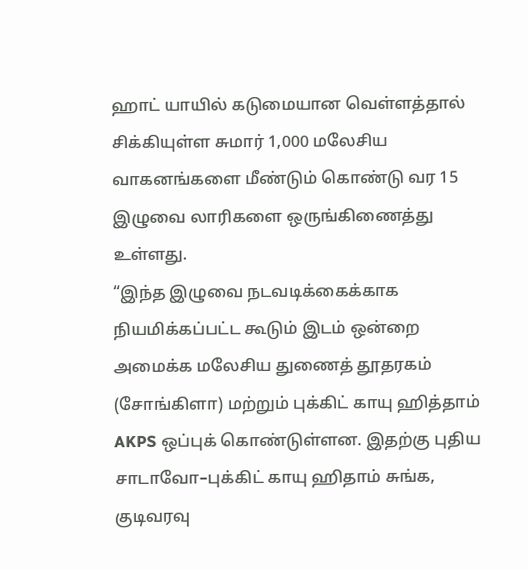ஹாட் யாயில் கடுமையான வெள்ளத்தால் சிக்கியுள்ள சுமார் 1,000 மலேசிய வாகனங்களை மீண்டும் கொண்டு வர 15 இழுவை லாரிகளை ஒருங்கிணைத்து உள்ளது.
“இந்த இழுவை நடவடிக்கைக்காக நியமிக்கப்பட்ட கூடும் இடம் ஒன்றை அமைக்க மலேசிய துணைத் தூதரகம் (சோங்கிளா) மற்றும் புக்கிட் காயு ஹித்தாம் AKPS ஒப்புக் கொண்டுள்ளன. இதற்கு புதிய சாடாவோ–புக்கிட் காயு ஹிதாம் சுங்க, குடிவரவு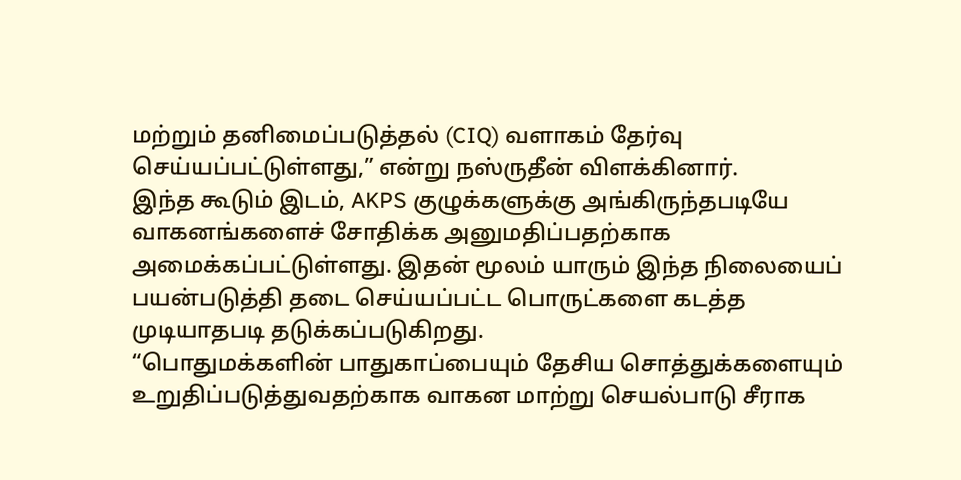மற்றும் தனிமைப்படுத்தல் (CIQ) வளாகம் தேர்வு செய்யப்பட்டுள்ளது,” என்று நஸ்ருதீன் விளக்கினார்.
இந்த கூடும் இடம், AKPS குழுக்களுக்கு அங்கிருந்தபடியே வாகனங்களைச் சோதிக்க அனுமதிப்பதற்காக அமைக்கப்பட்டுள்ளது. இதன் மூலம் யாரும் இந்த நிலையைப் பயன்படுத்தி தடை செய்யப்பட்ட பொருட்களை கடத்த முடியாதபடி தடுக்கப்படுகிறது.
“பொதுமக்களின் பாதுகாப்பையும் தேசிய சொத்துக்களையும் உறுதிப்படுத்துவதற்காக வாகன மாற்று செயல்பாடு சீராக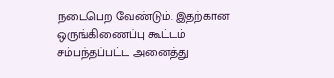நடைபெற வேண்டும். இதற்கான ஒருங்கிணைப்பு கூட்டம் சம்பந்தப்பட்ட அனைத்து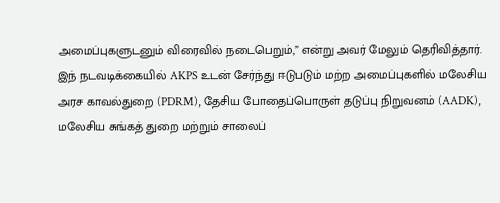அமைப்புகளுடனும் விரைவில் நடைபெறும்,” என்று அவர் மேலும் தெரிவித்தார்.
இந் நடவடிக்கையில் AKPS உடன் சேர்ந்து ஈடுபடும் மற்ற அமைப்புகளில் மலேசிய அரச காவல்துறை (PDRM), தேசிய போதைப்பொருள் தடுப்பு நிறுவனம் (AADK), மலேசிய சுங்கத் துறை மற்றும் சாலைப்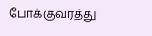போக்குவரத்து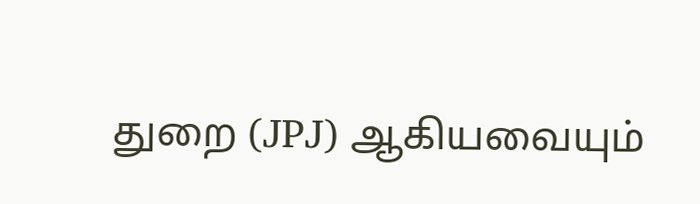துறை (JPJ) ஆகியவையும்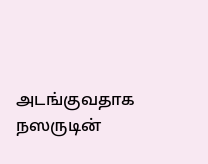அடங்குவதாக நஸருடின்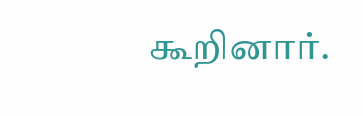கூறினார்.